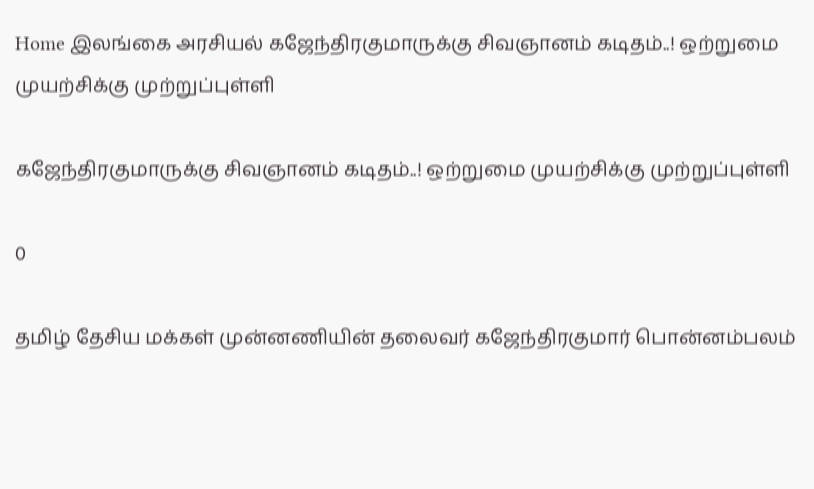Home இலங்கை அரசியல் கஜேந்திரகுமாருக்கு சிவஞானம் கடிதம்..! ஒற்றுமை முயற்சிக்கு முற்றுப்புள்ளி

கஜேந்திரகுமாருக்கு சிவஞானம் கடிதம்..! ஒற்றுமை முயற்சிக்கு முற்றுப்புள்ளி

0

தமிழ் தேசிய மக்கள் முன்னணியின் தலைவர் கஜேந்திரகுமார் பொன்னம்பலம்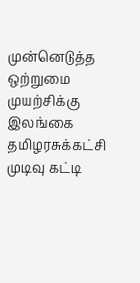முன்னெடுத்த ஒற்றுமை முயற்சிக்கு இலங்கை தமிழரசுக்கட்சி முடிவு கட்டி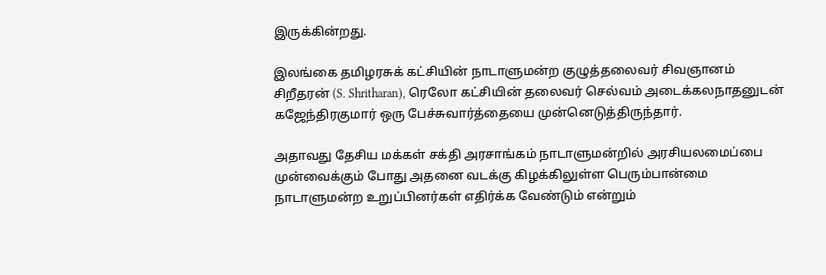இருக்கின்றது.

இலங்கை தமிழரசுக் கட்சியின் நாடாளுமன்ற குழுத்தலைவர் சிவஞானம் சிறீதரன் (S. Shritharan), ரெலோ கட்சியின் தலைவர் செல்வம் அடைக்கலநாதனுடன் கஜேந்திரகுமார் ஒரு பேச்சுவார்த்தையை முன்னெடுத்திருந்தார்.

அதாவது தேசிய மக்கள் சக்தி அரசாங்கம் நாடாளுமன்றில் அரசியலமைப்பை முன்வைக்கும் போது அதனை வடக்கு கிழக்கிலுள்ள பெரும்பான்மை நாடாளுமன்ற உறுப்பினர்கள் எதிர்க்க வேண்டும் என்றும்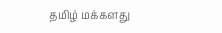தமிழ் மக்களது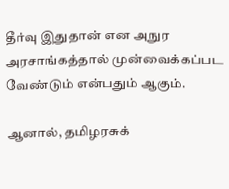தீர்வு இதுதான் என அநுர அரசாங்கத்தால் முன்வைக்கப்பட வேண்டும் என்பதும் ஆகும்.

ஆனால், தமிழரசுக்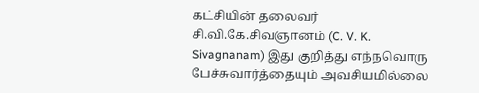கட்சியின் தலைவர் சி.வி.கே.சிவஞானம் (C. V. K. Sivagnanam) இது குறித்து எந்நவொரு பேச்சுவார்த்தையும் அவசியமில்லை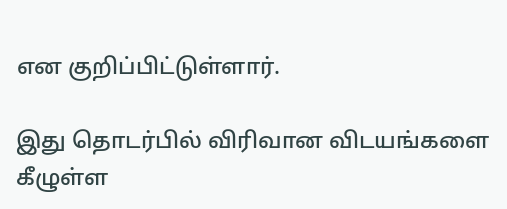என குறிப்பிட்டுள்ளார்.

இது தொடர்பில் விரிவான விடயங்களை கீழுள்ள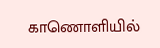காணொளியில்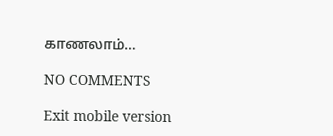காணலாம்…

NO COMMENTS

Exit mobile version